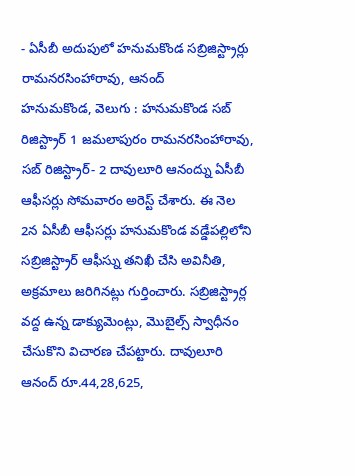- ఏసీబీ అదుపులో హనుమకొండ సబ్రిజిస్ట్రార్లు రామనరసింహారావు, ఆనంద్
హనుమకొండ, వెలుగు : హనుమకొండ సబ్ రిజిస్ట్రార్ 1 జమలాపురం రామనరసింహారావు, సబ్ రిజిస్ట్రార్- 2 దావులూరి ఆనంద్ను ఏసీబీ ఆఫీసర్లు సోమవారం అరెస్ట్ చేశారు. ఈ నెల 2న ఏసీబీ ఆఫీసర్లు హనుమకొండ వడ్డేపల్లిలోని సబ్రిజిస్ట్రార్ ఆఫీస్ను తనిఖీ చేసి అవినీతి, అక్రమాలు జరిగినట్లు గుర్తించారు. సబ్రిజిస్ట్రార్ల వద్ద ఉన్న డాక్యుమెంట్లు, మొబైల్స్ స్వాధీనం చేసుకొని విచారణ చేపట్టారు. దావులూరి ఆనంద్ రూ.44,28,625,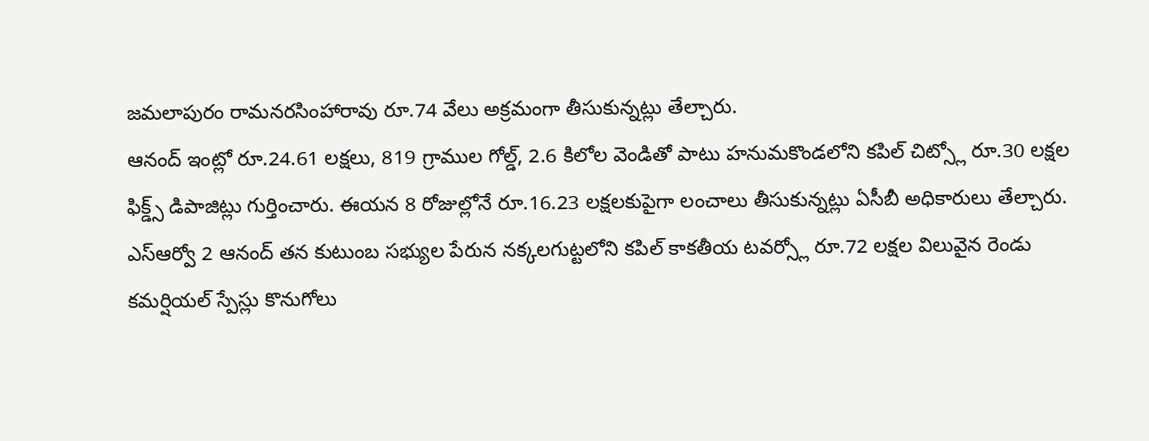జమలాపురం రామనరసింహారావు రూ.74 వేలు అక్రమంగా తీసుకున్నట్లు తేల్చారు.
ఆనంద్ ఇంట్లో రూ.24.61 లక్షలు, 819 గ్రాముల గోల్డ్, 2.6 కిలోల వెండితో పాటు హనుమకొండలోని కపిల్ చిట్స్లో రూ.30 లక్షల ఫిక్డ్స్ డిపాజిట్లు గుర్తించారు. ఈయన 8 రోజుల్లోనే రూ.16.23 లక్షలకుపైగా లంచాలు తీసుకున్నట్లు ఏసీబీ అధికారులు తేల్చారు.
ఎస్ఆర్వో 2 ఆనంద్ తన కుటుంబ సభ్యుల పేరున నక్కలగుట్టలోని కపిల్ కాకతీయ టవర్స్లో రూ.72 లక్షల విలువైన రెండు కమర్షియల్ స్పేస్లు కొనుగోలు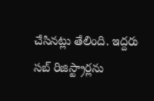చేసినట్లు తేలింది. ఇద్దరు సబ్ రిజిస్ట్రార్లను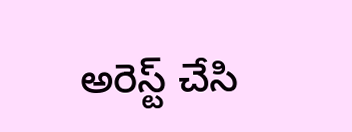అరెస్ట్ చేసి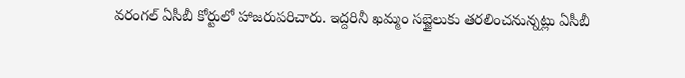వరంగల్ ఏసీబీ కోర్టులో హాజరుపరిచారు. ఇద్దరినీ ఖమ్మం సబ్జైలుకు తరలించనున్నట్లు ఏసీబీ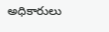అధికారులు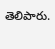తెలిపారు.